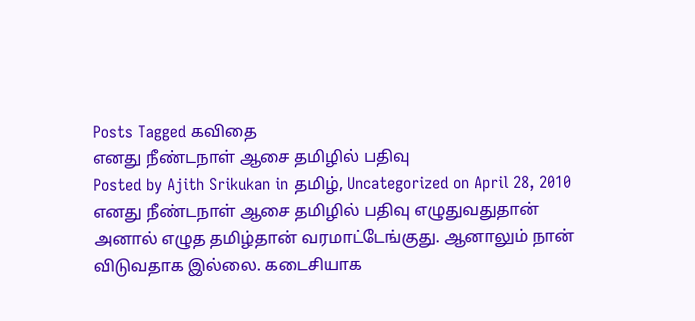Posts Tagged கவிதை
எனது நீண்டநாள் ஆசை தமிழில் பதிவு
Posted by Ajith Srikukan in தமிழ், Uncategorized on April 28, 2010
எனது நீண்டநாள் ஆசை தமிழில் பதிவு எழுதுவதுதான் அனால் எழுத தமிழ்தான் வரமாட்டேங்குது. ஆனாலும் நான் விடுவதாக இல்லை. கடைசியாக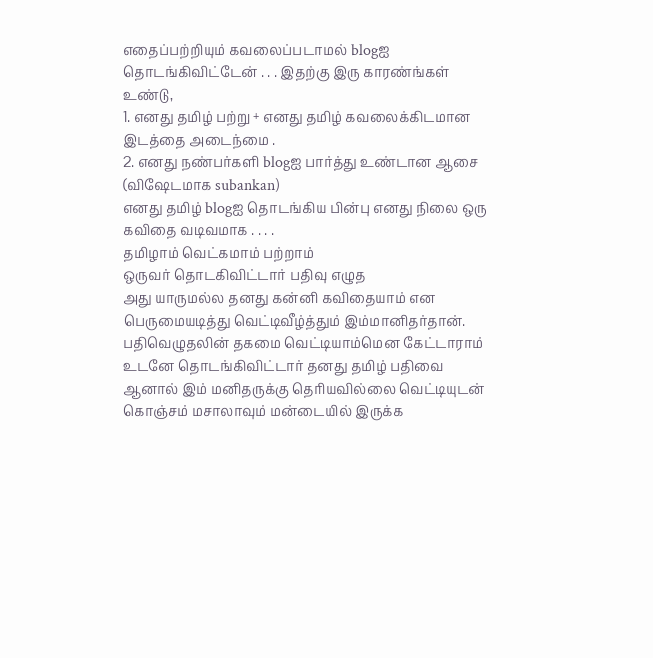எதைப்பற்றியும் கவலைப்படாமல் blogஐ தொடங்கிவிட்டேன் . . . இதற்கு இரு காரண்ங்கள் உண்டு,
1. எனது தமிழ் பற்று + எனது தமிழ் கவலைக்கிடமான இடத்தை அடைந்மை .
2. எனது நண்பர்களி blogஐ பார்த்து உண்டான ஆசை (விஷேடமாக subankan)
எனது தமிழ் blogஐ தொடங்கிய பின்பு எனது நிலை ஒரு கவிதை வடிவமாக . . . .
தமிழாம் வெட்கமாம் பற்றாம்
ஒருவர் தொடகிவிட்டார் பதிவு எழுத
அது யாருமல்ல தனது கன்னி கவிதையாம் என
பெருமையடித்து வெட்டிவீழ்த்தும் இம்மானிதர்தான்.
பதிவெழுதலின் தகமை வெட்டியாம்மென கேட்டாராம்
உடனே தொடங்கிவிட்டார் தனது தமிழ் பதிவை
ஆனால் இம் மனிதருக்கு தெரியவில்லை வெட்டியுடன்
கொஞ்சம் மசாலாவும் மன்டையில் இருக்க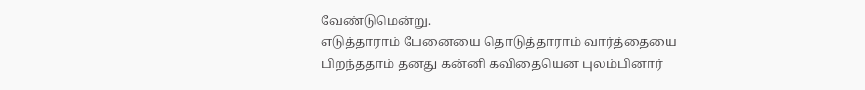வேண்டுமென்று.
எடுத்தாராம் பேனையை தொடுத்தாராம் வார்த்தையை
பிறந்ததாம் தனது கன்னி கவிதையென புலம்பினார்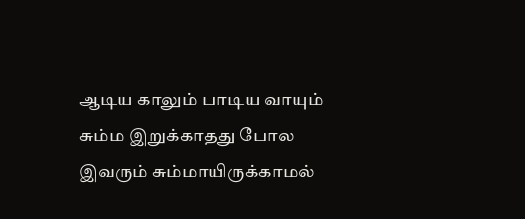ஆடிய காலும் பாடிய வாயும் சும்ம இறுக்காதது போல
இவரும் சும்மாயிருக்காமல்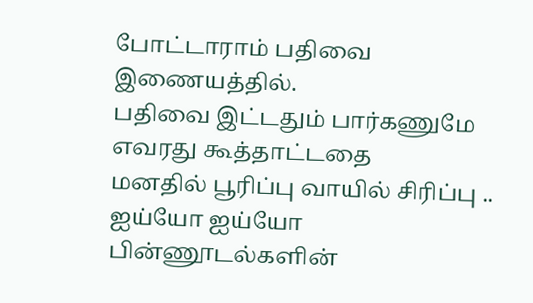போட்டாராம் பதிவை இணையத்தில்.
பதிவை இட்டதும் பார்கணுமே எவரது கூத்தாட்டதை
மனதில் பூரிப்பு வாயில் சிரிப்பு .. ஐய்யோ ஐய்யோ
பின்ணூடல்களின்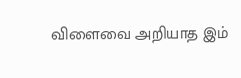விளைவை அறியாத இம்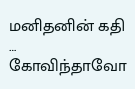மனிதனின் கதி …
கோவிந்தாவோ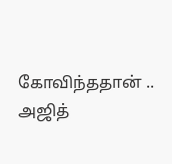கோவிந்ததான் ..
அஜித்